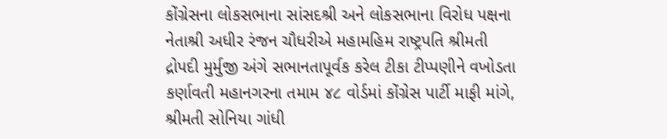કોંગ્રેસના લોકસભાના સાંસદશ્રી અને લોકસભાના વિરોધ પક્ષના નેતાશ્રી અધીર રંજન ચૌધરીએ મહામહિમ રાષ્ટ્રપતિ શ્રીમતી દ્રોપદી મુર્મુજી અંગે સભાનતાપૂર્વક કરેલ ટીકા ટીપ્પણીને વખોડતા કર્ણાવતી મહાનગરના તમામ ૪૮ વોર્ડમાં કોંગ્રેસ પાર્ટી માફી માંગે, શ્રીમતી સોનિયા ગાંધી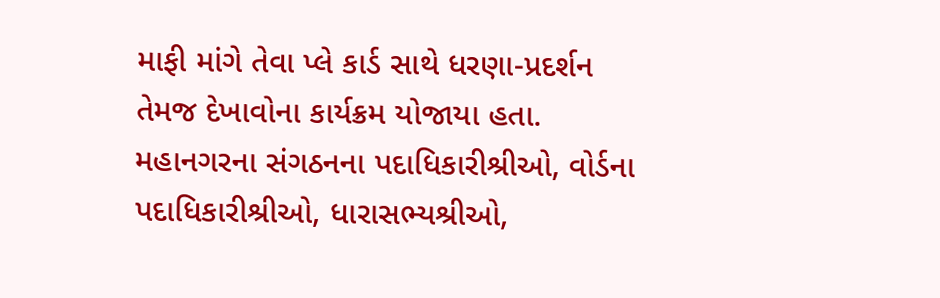માફી માંગે તેવા પ્લે કાર્ડ સાથે ધરણા-પ્રદર્શન તેમજ દેખાવોના કાર્યક્રમ યોજાયા હતા.
મહાનગરના સંગઠનના પદાધિકારીશ્રીઓ, વોર્ડના પદાધિકારીશ્રીઓ, ધારાસભ્યશ્રીઓ,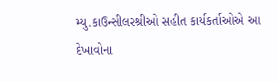મ્યુ.કાઉન્સીલરશ્રીઓ સહીત કાર્યકર્તાઓએ આ દેખાવોના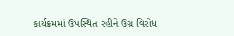કાર્યક્રમમાં ઉપસ્થિત રહીને ઉગ્ર વિરોધ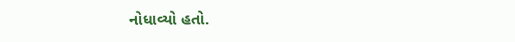નોધાવ્યો હતો.